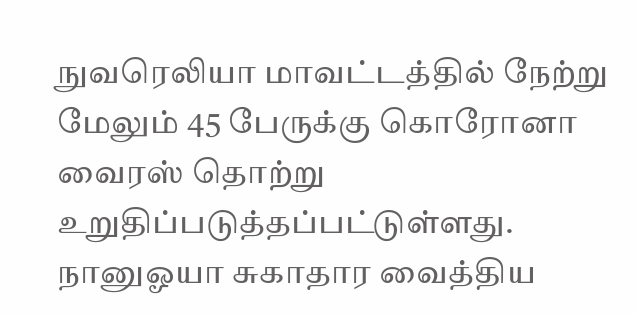நுவரெலியா மாவட்டத்தில் நேற்று மேலும் 45 பேருக்கு கொரோனா வைரஸ் தொற்று உறுதிப்படுத்தப்பட்டுள்ளது.
நானுஓயா சுகாதார வைத்திய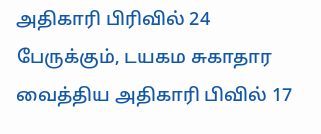அதிகாரி பிரிவில் 24 பேருக்கும், டயகம சுகாதார வைத்திய அதிகாரி பிவில் 17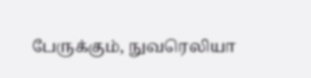பேருக்கும், நுவரெலியா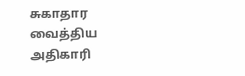சுகாதார வைத்திய அதிகாரி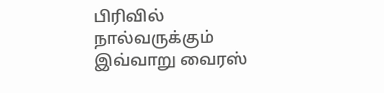பிரிவில் நால்வருக்கும் இவ்வாறு வைரஸ்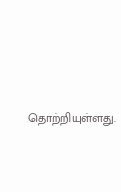தொற்றியுள்ளது.